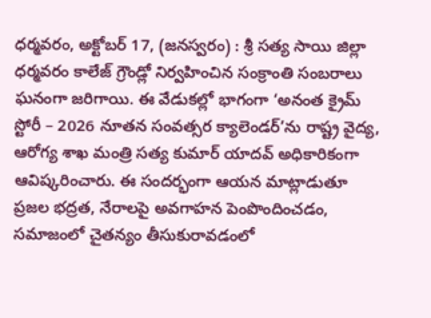ధర్మవరం, అక్టోబర్ 17, (జనస్వరం) : శ్రీ సత్య సాయి జిల్లా ధర్మవరం కాలేజ్ గ్రౌండ్లో నిర్వహించిన సంక్రాంతి సంబరాలు ఘనంగా జరిగాయి. ఈ వేడుకల్లో భాగంగా ‘అనంత క్రైమ్ స్టోరీ – 2026 నూతన సంవత్సర క్యాలెండర్’ను రాష్ట్ర వైద్య, ఆరోగ్య శాఖ మంత్రి సత్య కుమార్ యాదవ్ అధికారికంగా ఆవిష్కరించారు. ఈ సందర్భంగా ఆయన మాట్లాడుతూ ప్రజల భద్రత, నేరాలపై అవగాహన పెంపొందించడం, సమాజంలో చైతన్యం తీసుకురావడంలో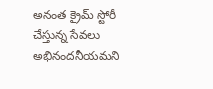అనంత క్రైమ్ స్టోరీ చేస్తున్న సేవలు అభినందనీయమని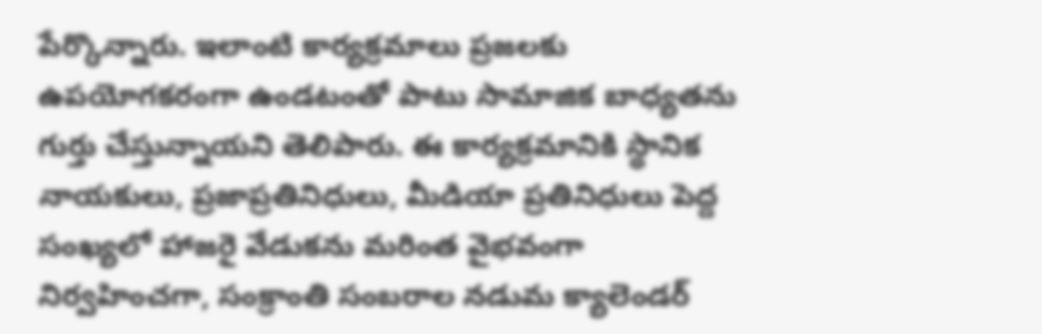పేర్కొన్నారు. ఇలాంటి కార్యక్రమాలు ప్రజలకు ఉపయోగకరంగా ఉండటంతో పాటు సామాజిక బాధ్యతను గుర్తు చేస్తున్నాయని తెలిపారు. ఈ కార్యక్రమానికి స్థానిక నాయకులు, ప్రజాప్రతినిధులు, మీడియా ప్రతినిధులు పెద్ద సంఖ్యలో హాజరై వేడుకను మరింత వైభవంగా నిర్వహించగా, సంక్రాంతి సంబరాల నడుమ క్యాలెండర్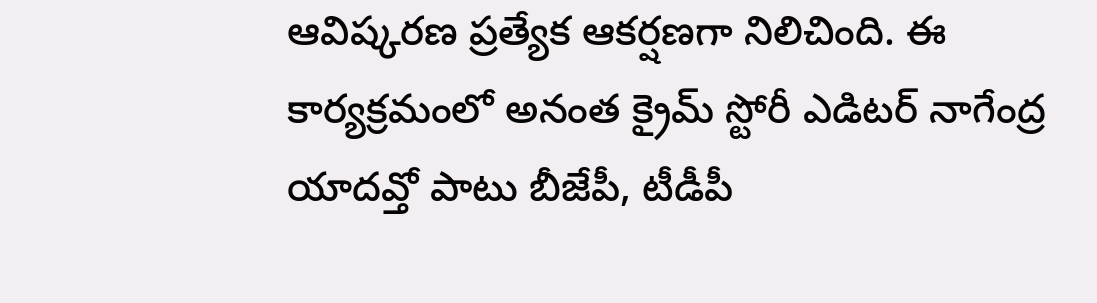ఆవిష్కరణ ప్రత్యేక ఆకర్షణగా నిలిచింది. ఈ కార్యక్రమంలో అనంత క్రైమ్ స్టోరీ ఎడిటర్ నాగేంద్ర యాదవ్తో పాటు బీజేపీ, టీడీపీ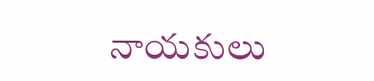నాయకులు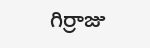గిర్రాజు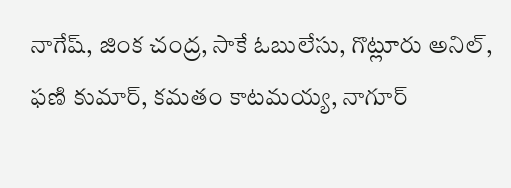నాగేష్, జింక చంద్ర, సాకే ఓబులేసు, గొట్లూరు అనిల్, ఫణి కుమార్, కమతం కాటమయ్య, నాగూర్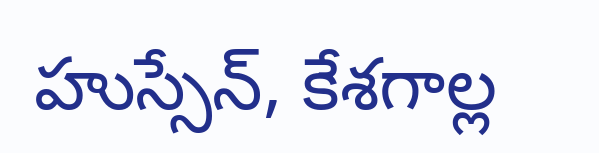హుస్సేన్, కేశగాల్ల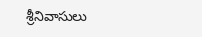శ్రీనివాసులు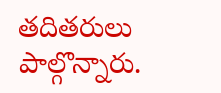తదితరులు పాల్గొన్నారు.